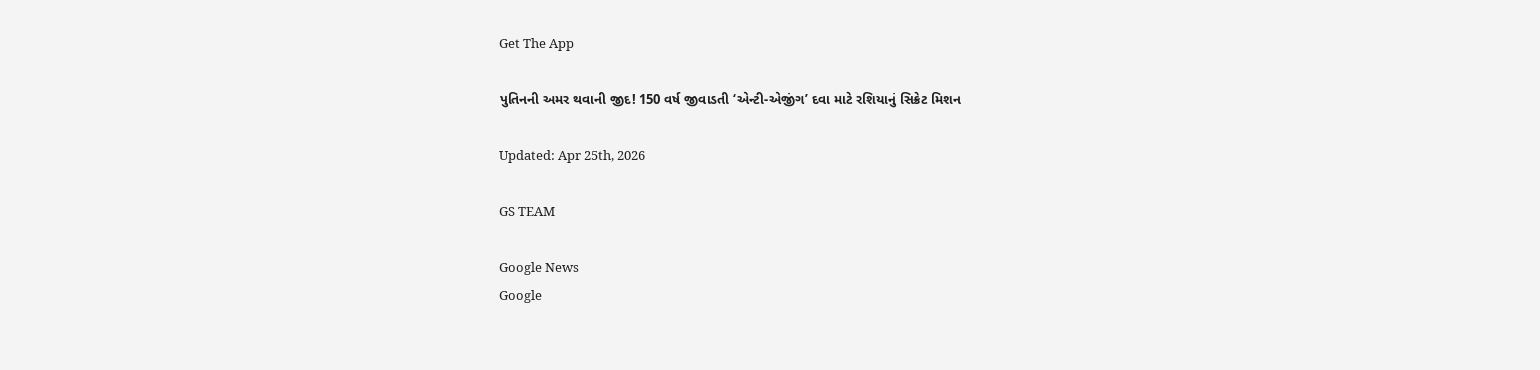Get The App

પુતિનની અમર થવાની જીદ! 150 વર્ષ જીવાડતી ‘એન્ટી-એજીંગ’ દવા માટે રશિયાનું સિક્રેટ મિશન

Updated: Apr 25th, 2026

GS TEAM

Google News
Google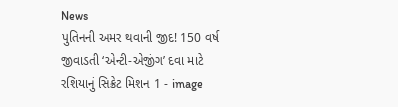News
પુતિનની અમર થવાની જીદ! 150 વર્ષ જીવાડતી ‘એન્ટી-એજીંગ’ દવા માટે રશિયાનું સિક્રેટ મિશન 1 - image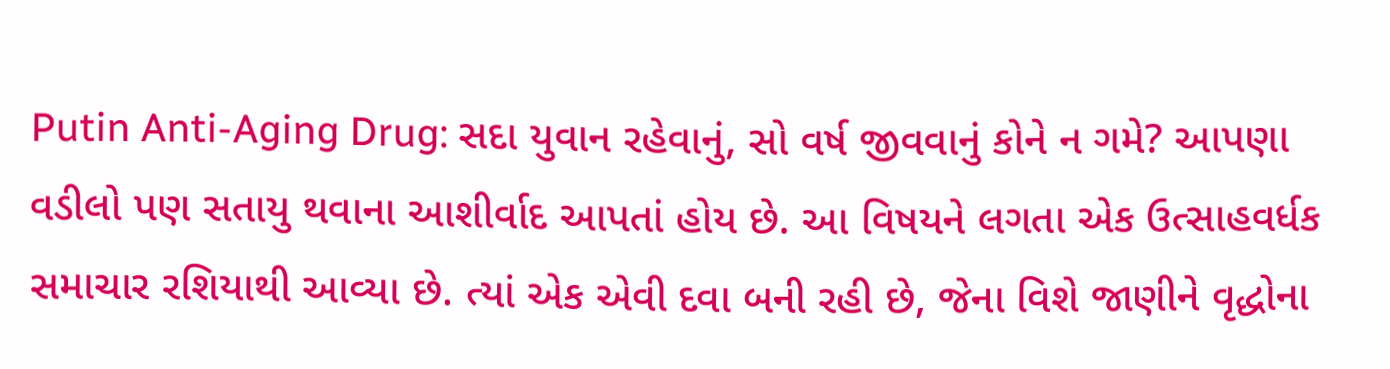Putin Anti-Aging Drug: સદા યુવાન રહેવાનું, સો વર્ષ જીવવાનું કોને ન ગમે? આપણા વડીલો પણ સતાયુ થવાના આશીર્વાદ આપતાં હોય છે. આ વિષયને લગતા એક ઉત્સાહવર્ધક સમાચાર રશિયાથી આવ્યા છે. ત્યાં એક એવી દવા બની રહી છે, જેના વિશે જાણીને વૃદ્ધોના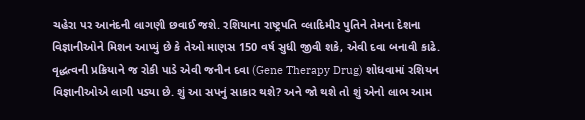ચહેરા પર આનંદની લાગણી છવાઈ જશે. રશિયાના રાષ્ટ્રપતિ વ્લાદિમીર પુતિને તેમના દેશના વિજ્ઞાનીઓને મિશન આપ્યું છે કે તેઓ માણસ 150 વર્ષ સુધી જીવી શકે, એવી દવા બનાવી કાઢે. વૃદ્ધત્વની પ્રક્રિયાને જ રોકી પાડે એવી જનીન દવા (Gene Therapy Drug) શોધવામાં રશિયન વિજ્ઞાનીઓએ લાગી પડ્યા છે. શું આ સપનું સાકાર થશે? અને જો થશે તો શું એનો લાભ આમ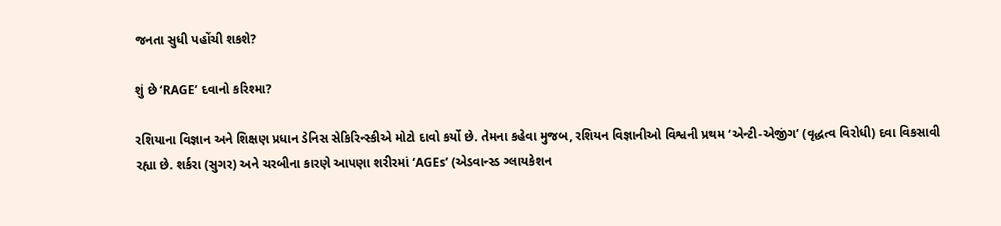જનતા સુધી પહોંચી શકશે?

શું છે ‘RAGE’ દવાનો કરિશ્મા?

રશિયાના વિજ્ઞાન અને શિક્ષણ પ્રધાન ડેનિસ સેકિરિન્સ્કીએ મોટો દાવો કર્યો છે. તેમના કહેવા મુજબ, રશિયન વિજ્ઞાનીઓ વિશ્વની પ્રથમ ‘એન્ટી-એજીંગ’ (વૃદ્ધત્વ વિરોધી) દવા વિકસાવી રહ્યા છે. શર્કરા (સુગર) અને ચરબીના કારણે આપણા શરીરમાં ‘AGEs’ (એડવાન્સ્ડ ગ્લાયકેશન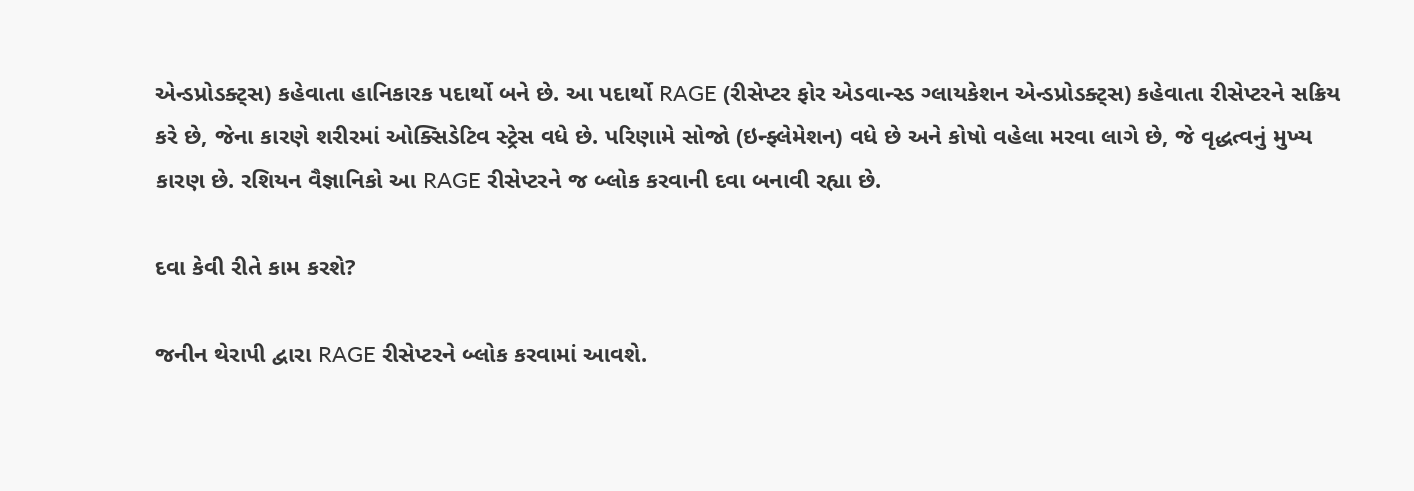એન્ડપ્રોડક્ટ્સ) કહેવાતા હાનિકારક પદાર્થો બને છે. આ પદાર્થો RAGE (રીસેપ્ટર ફોર એડવાન્સ્ડ ગ્લાયકેશન એન્ડપ્રોડક્ટ્સ) કહેવાતા રીસેપ્ટરને સક્રિય કરે છે, જેના કારણે શરીરમાં ઓક્સિડેટિવ સ્ટ્રેસ વધે છે. પરિણામે સોજો (ઇન્ફ્લેમેશન) વધે છે અને કોષો વહેલા મરવા લાગે છે, જે વૃદ્ધત્વનું મુખ્ય કારણ છે. રશિયન વૈજ્ઞાનિકો આ RAGE રીસેપ્ટરને જ બ્લોક કરવાની દવા બનાવી રહ્યા છે.

દવા કેવી રીતે કામ કરશે?

જનીન થેરાપી દ્વારા RAGE રીસેપ્ટરને બ્લોક કરવામાં આવશે.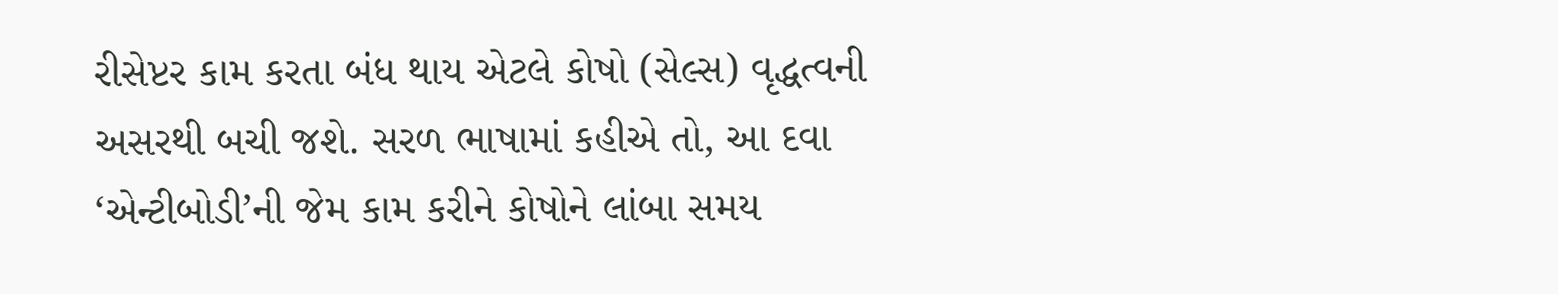રીસેપ્ટર કામ કરતા બંધ થાય એટલે કોષો (સેલ્સ) વૃદ્ધત્વની અસરથી બચી જશે. સરળ ભાષામાં કહીએ તો, આ દવા ‘એન્ટીબોડી’ની જેમ કામ કરીને કોષોને લાંબા સમય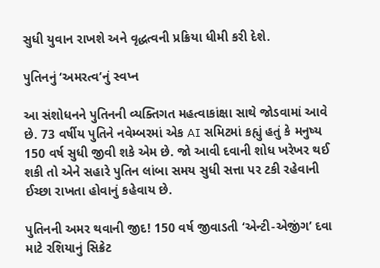સુધી યુવાન રાખશે અને વૃદ્ધત્વની પ્રક્રિયા ધીમી કરી દેશે.

પુતિનનું ‘અમરત્વ’નું સ્વપ્ન

આ સંશોધનને પુતિનની વ્યક્તિગત મહત્વાકાંક્ષા સાથે જોડવામાં આવે છે. 73 વર્ષીય પુતિને નવેમ્બરમાં એક AI સમિટમાં કહ્યું હતું કે મનુષ્ય 150 વર્ષ સુધી જીવી શકે એમ છે. જો આવી દવાની શોધ ખરેખર થઈ શકી તો એને સહારે પુતિન લાંબા સમય સુધી સત્તા પર ટકી રહેવાની ઈચ્છા રાખતા હોવાનું કહેવાય છે.

પુતિનની અમર થવાની જીદ! 150 વર્ષ જીવાડતી ‘એન્ટી-એજીંગ’ દવા માટે રશિયાનું સિક્રેટ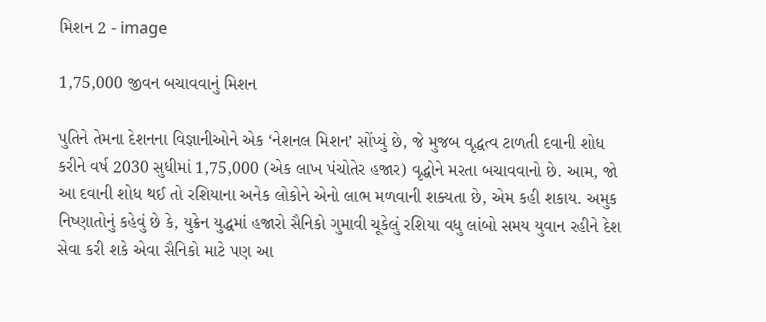મિશન 2 - image

1,75,000 જીવન બચાવવાનું મિશન

પુતિને તેમના દેશનના વિજ્ઞાનીઓને એક ‘નેશનલ મિશન’ સોંપ્યું છે, જે મુજબ વૃદ્ધત્વ ટાળતી દવાની શોધ કરીને વર્ષ 2030 સુધીમાં 1,75,000 (એક લાખ પંચોતેર હજાર) વૃદ્ધોને મરતા બચાવવાનો છે. આમ, જો આ દવાની શોધ થઈ તો રશિયાના અનેક લોકોને એનો લાભ મળવાની શક્યતા છે, એમ કહી શકાય. અમુક નિષ્ણાતોનું કહેવું છે કે, યુક્રેન યુદ્ધમાં હજારો સૈનિકો ગુમાવી ચૂકેલું રશિયા વધુ લાંબો સમય યુવાન રહીને દેશ સેવા કરી શકે એવા સૈનિકો માટે પણ આ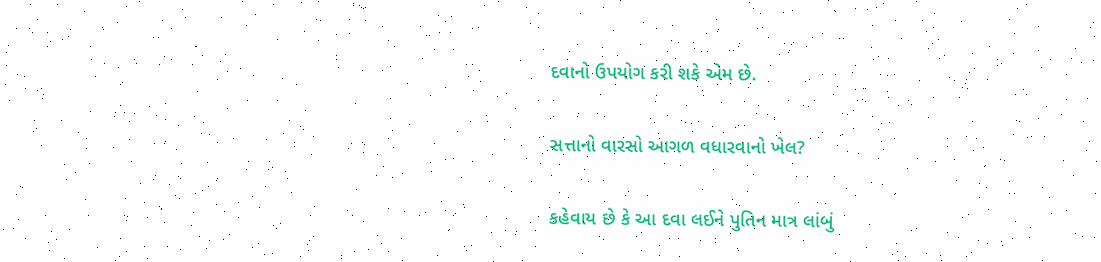દવાનો ઉપયોગ કરી શકે એમ છે.

સત્તાનો વારસો આગળ વધારવાનો ખેલ?

કહેવાય છે કે આ દવા લઈને પુતિન માત્ર લાંબું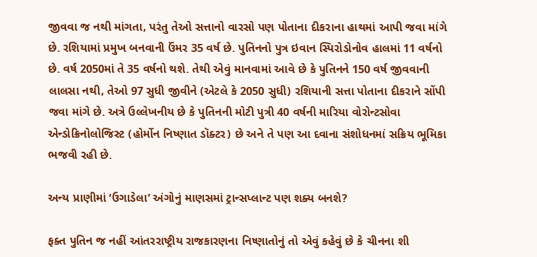જીવવા જ નથી માંગતા, પરંતુ તેઓ સત્તાનો વારસો પણ પોતાના દીકરાના હાથમાં આપી જવા માંગે છે. રશિયામાં પ્રમુખ બનવાની ઉંમર 35 વર્ષ છે. પુતિનનો પુત્ર ઇવાન સ્પિરોડોનોવ હાલમાં 11 વર્ષનો છે. વર્ષ 2050માં તે 35 વર્ષનો થશે. તેથી એવું માનવામાં આવે છે કે પુતિનને 150 વર્ષ જીવવાની લાલસા નથી, તેઓ 97 સુધી જીવીને (એટલે કે 2050 સુધી) રશિયાની સત્તા પોતાના દીકરાને સોંપી જવા માંગે છે. અત્રે ઉલ્લેખનીય છે કે પુતિનની મોટી પુત્રી 40 વર્ષની મારિયા વોરોન્ટસોવા એન્ડોક્રિનોલોજિસ્ટ (હોર્મોન નિષ્ણાત ડૉક્ટર) છે અને તે પણ આ દવાના સંશોધનમાં સક્રિય ભૂમિકા ભજવી રહી છે.

અન્ય પ્રાણીમાં ‘ઉગાડેલા’ અંગોનું માણસમાં ટ્રાન્સપ્લાન્ટ પણ શક્ય બનશે?

ફક્ત પુતિન જ નહીં આંતરરાષ્ટ્રીય રાજકારણના નિષ્ણાતોનું તો એવું કહેવું છે કે ચીનના શી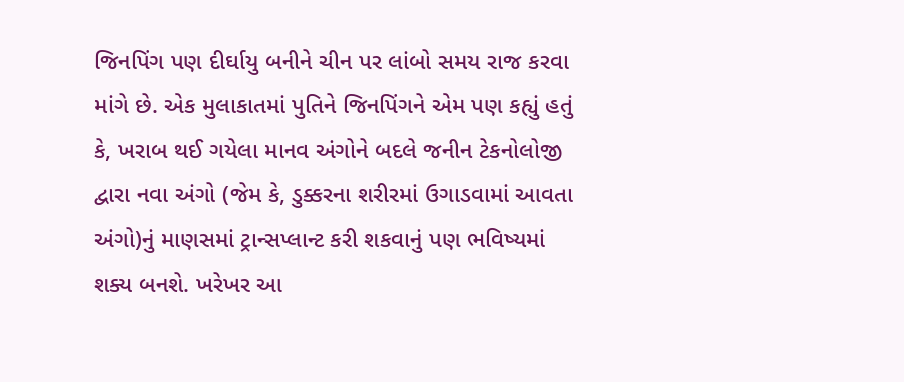જિનપિંગ પણ દીર્ઘાયુ બનીને ચીન પર લાંબો સમય રાજ કરવા માંગે છે. એક મુલાકાતમાં પુતિને જિનપિંગને એમ પણ કહ્યું હતું કે, ખરાબ થઈ ગયેલા માનવ અંગોને બદલે જનીન ટેકનોલોજી દ્વારા નવા અંગો (જેમ કે, ડુક્કરના શરીરમાં ઉગાડવામાં આવતા અંગો)નું માણસમાં ટ્રાન્સપ્લાન્ટ કરી શકવાનું પણ ભવિષ્યમાં શક્ય બનશે. ખરેખર આ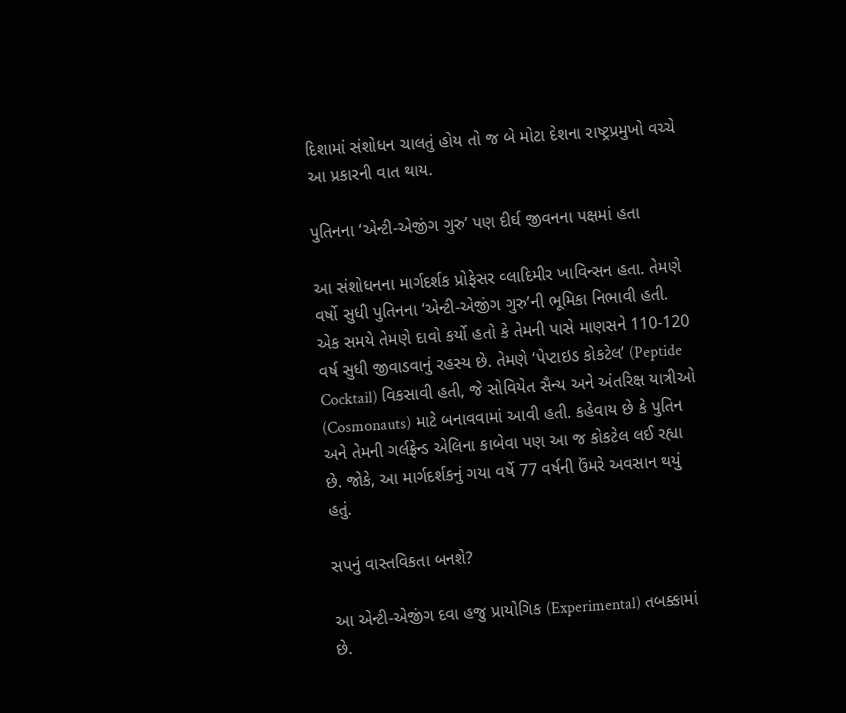દિશામાં સંશોધન ચાલતું હોય તો જ બે મોટા દેશના રાષ્ટ્રપ્રમુખો વચ્ચે આ પ્રકારની વાત થાય.

પુતિનના ‘એન્ટી-એજીંગ ગુરુ’ પણ દીર્ઘ જીવનના પક્ષમાં હતા

આ સંશોધનના માર્ગદર્શક પ્રોફેસર વ્લાદિમીર ખાવિન્સન હતા. તેમણે વર્ષો સુધી પુતિનના ‘એન્ટી-એજીંગ ગુરુ’ની ભૂમિકા નિભાવી હતી. એક સમયે તેમણે દાવો કર્યો હતો કે તેમની પાસે માણસને 110-120 વર્ષ સુધી જીવાડવાનું રહસ્ય છે. તેમણે ‘પેપ્ટાઇડ કોકટેલ’ (Peptide Cocktail) વિકસાવી હતી, જે સોવિયેત સૈન્ય અને અંતરિક્ષ યાત્રીઓ (Cosmonauts) માટે બનાવવામાં આવી હતી. કહેવાય છે કે પુતિન અને તેમની ગર્લફ્રેન્ડ એલિના કાબેવા પણ આ જ કોકટેલ લઈ રહ્યા છે. જોકે, આ માર્ગદર્શકનું ગયા વર્ષે 77 વર્ષની ઉંમરે અવસાન થયું હતું.

સપનું વાસ્તવિકતા બનશે?

આ એન્ટી-એજીંગ દવા હજુ પ્રાયોગિક (Experimental) તબક્કામાં છે.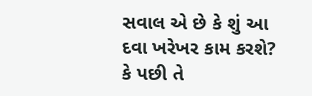સવાલ એ છે કે શું આ દવા ખરેખર કામ કરશે? કે પછી તે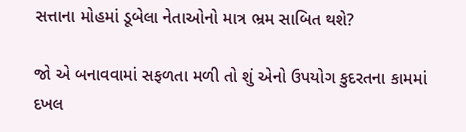સત્તાના મોહમાં ડૂબેલા નેતાઓનો માત્ર ભ્રમ સાબિત થશે?

જો એ બનાવવામાં સફળતા મળી તો શું એનો ઉપયોગ કુદરતના કામમાં દખલ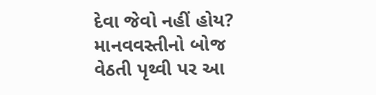દેવા જેવો નહીં હોય? માનવવસ્તીનો બોજ વેઠતી પૃથ્વી પર આ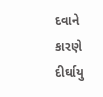દવાને કારણે દીર્ઘાયુ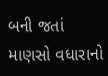બની જતાં માણસો વધારાનો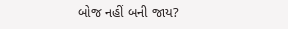બોજ નહીં બની જાય?